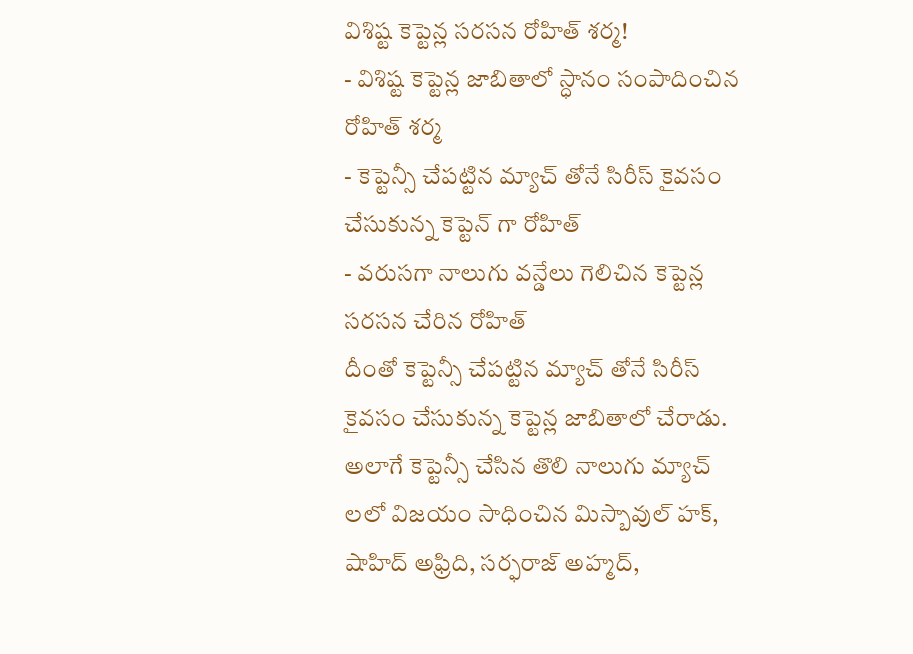విశిష్ట కెప్టెన్ల సరసన రోహిత్ శర్మ!
- విశిష్ట కెప్టెన్ల జాబితాలో స్ధానం సంపాదించిన రోహిత్ శర్మ
- కెప్టెన్సీ చేపట్టిన మ్యాచ్ తోనే సిరీస్ కైవసం చేసుకున్న కెప్టెన్ గా రోహిత్
- వరుసగా నాలుగు వన్డేలు గెలిచిన కెప్టెన్ల సరసన చేరిన రోహిత్
దీంతో కెప్టెన్సీ చేపట్టిన మ్యాచ్ తోనే సిరీస్ కైవసం చేసుకున్న కెప్టెన్ల జాబితాలో చేరాడు. అలాగే కెప్టెన్సీ చేసిన తొలి నాలుగు మ్యాచ్ లలో విజయం సాధించిన మిస్బావుల్ హక్, షాహిద్ అఫ్రిది, సర్ఫరాజ్ అహ్మద్,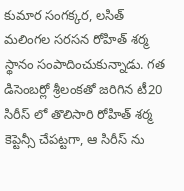కుమార సంగక్కర, లసిత్ మలింగల సరసన రోహిత్ శర్మ స్థానం సంపాదించుకున్నాడు. గత డిసెంబర్లో శ్రీలంకతో జరిగిన టీ20 సిరీస్ లో తొలిసారి రోహిత్ శర్మ కెప్టెన్సీ చేపట్టగా, ఆ సిరీస్ ను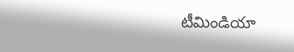టీమిండియా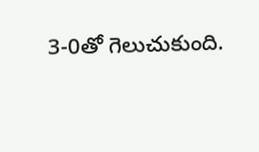3-0తో గెలుచుకుంది.